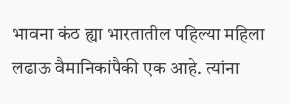भावना कंठ ह्या भारतातील पहिल्या महिला लढाऊ वैमानिकांपैकी एक आहे. त्यांना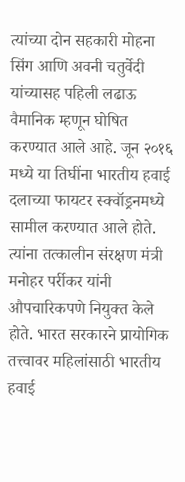त्यांच्या दोन सहकारी मोहना सिंग आणि अवनी चतुर्वेदी यांच्यासह पहिली लढाऊ वैमानिक म्हणून घोषित करण्यात आले आहे. जून २०१६ मध्ये या तिघींना भारतीय हवाई दलाच्या फायटर स्क्वॉड्रनमध्ये सामील करण्यात आले होते. त्यांना तत्कालीन संरक्षण मंत्री मनोहर पर्रीकर यांनी औपचारिकपणे नियुक्त केले होते. भारत सरकारने प्रायोगिक तत्त्वावर महिलांसाठी भारतीय हवाई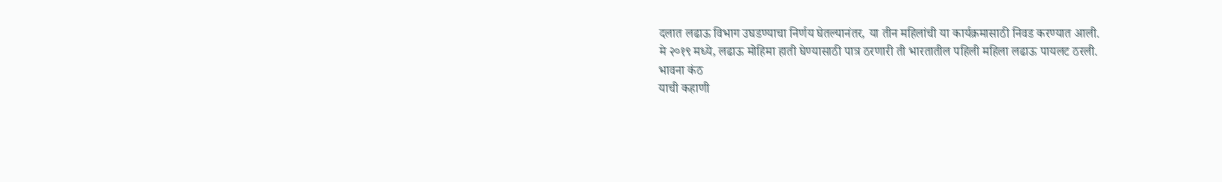दलात लढाऊ विभाग उघडण्याचा निर्णय घेतल्यानंतर, या तीन महिलांची या कार्यक्रमासाठी निवड करण्यात आली.
मे २०१९ मध्ये, लढाऊ मोहिमा हाती घेण्यासाठी पात्र ठरणारी ती भारतातील पहिली महिला लढाऊ पायलट ठरली.
भावना कंठ
याची कहाणी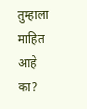तुम्हाला माहित आहे का?